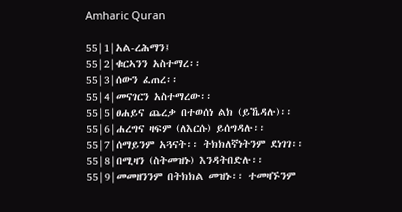Amharic Quran

55|1|አል-ረሕማን፤
55|2|ቁርኣንን አስተማረ፡፡
55|3|ሰውን ፈጠረ፡፡
55|4|መናገርን አስተማረው፡፡
55|5|ፀሐይና ጨረቃ በተወሰነ ልክ (ይኼዳሉ)፡፡
55|6|ሐረግና ዛፍም (ለእርሱ) ይሰግዳሉ፡፡
55|7|ሰማይንም አጓናት፡፡ ትክክለኛነትንም ደነገገ፡፡
55|8|በሚዛን (ስትመዝኑ) እንዳትበድሉ፡፡
55|9|መመዘንንም በትክክል መዝኑ፡፡ ተመዛኙንም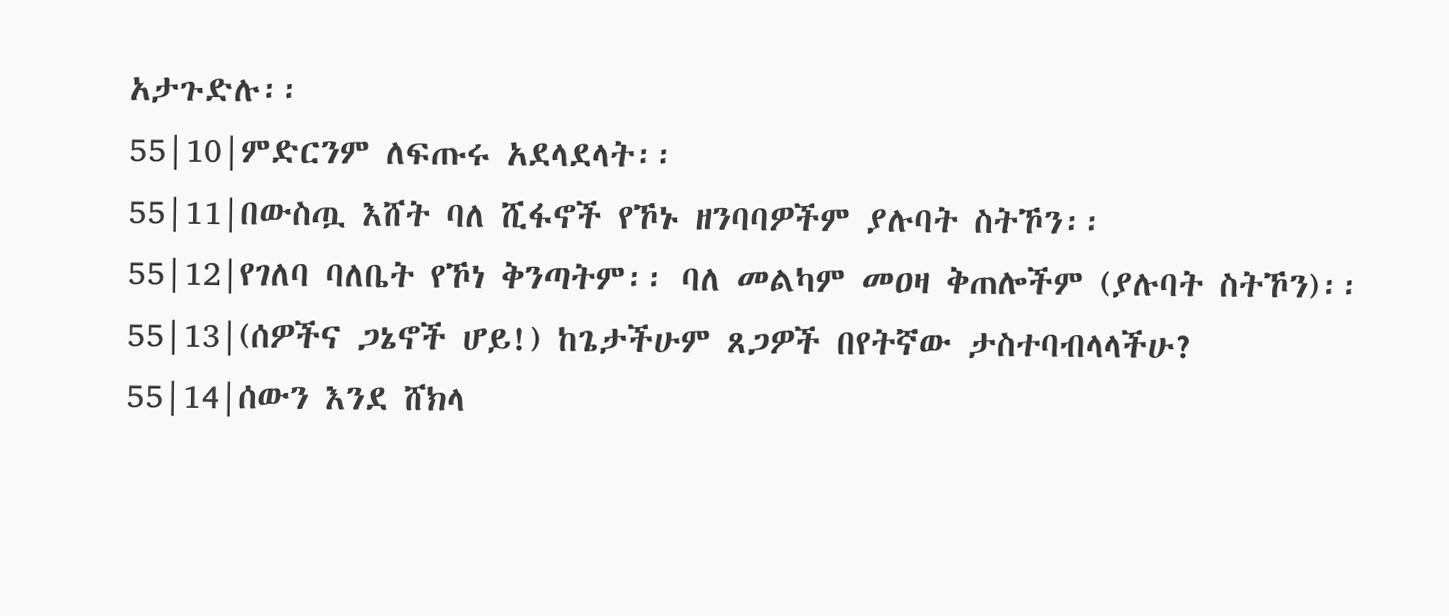አታጉድሉ፡፡
55|10|ምድርንም ለፍጡሩ አደላደላት፡፡
55|11|በውስጧ እሸት ባለ ሺፋኖች የኾኑ ዘንባባዎችም ያሉባት ስትኾን፡፡
55|12|የገለባ ባለቤት የኾነ ቅንጣትም፡፡ ባለ መልካም መዐዛ ቅጠሎችም (ያሉባት ስትኾን)፡፡
55|13|(ሰዎችና ጋኔኖች ሆይ!) ከጌታችሁም ጸጋዎች በየትኛው ታስተባብላላችሁ?
55|14|ሰውን እንደ ሸክላ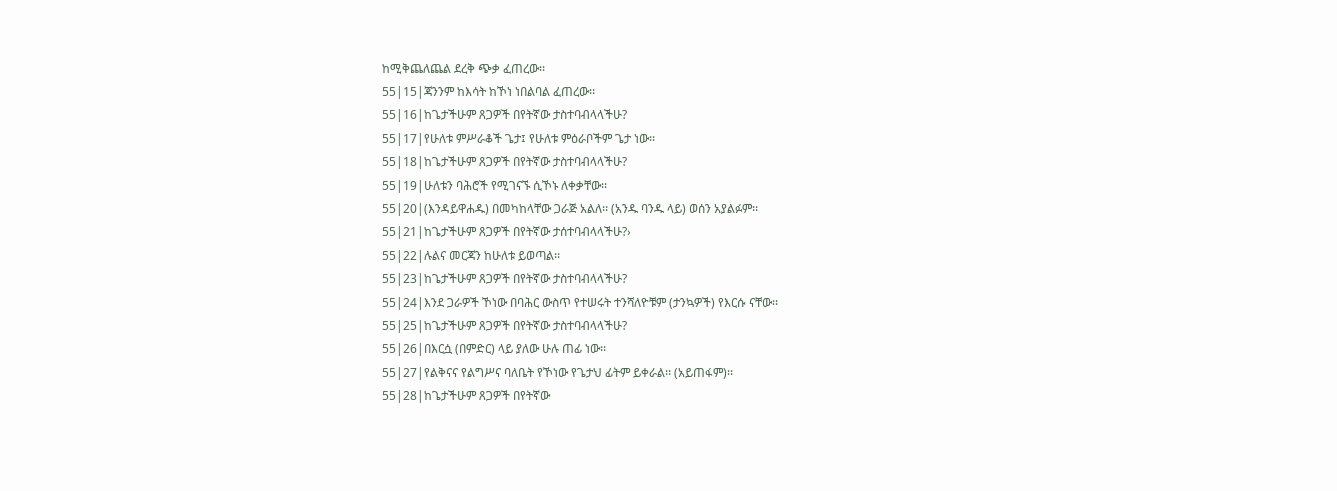ከሚቅጨለጨል ደረቅ ጭቃ ፈጠረው፡፡
55|15|ጃንንም ከእሳት ከኾነ ነበልባል ፈጠረው፡፡
55|16|ከጌታችሁም ጸጋዎች በየትኛው ታስተባብላላችሁ?
55|17|የሁለቱ ምሥራቆች ጌታ፤ የሁለቱ ምዕራቦችም ጌታ ነው፡፡
55|18|ከጌታችሁም ጸጋዎች በየትኛው ታስተባብላላችሁ?
55|19|ሁለቱን ባሕሮች የሚገናኙ ሲኾኑ ለቀቃቸው፡፡
55|20|(እንዳይዋሐዱ) በመካከላቸው ጋራጅ አልለ፡፡ (አንዱ ባንዱ ላይ) ወሰን አያልፉም፡፡
55|21|ከጌታችሁም ጸጋዎች በየትኛው ታሰተባብላላችሁ?›
55|22|ሉልና መርጃን ከሁለቱ ይወጣል፡፡
55|23|ከጌታችሁም ጸጋዎች በየትኛው ታስተባብላላችሁ?
55|24|እንደ ጋራዎች ኾነው በባሕር ውስጥ የተሠሩት ተንሻለዮቹም (ታንኳዎች) የእርሱ ናቸው፡፡
55|25|ከጌታችሁም ጸጋዎች በየትኛው ታስተባብላላችሁ?
55|26|በእርሷ (በምድር) ላይ ያለው ሁሉ ጠፊ ነው፡፡
55|27|የልቅናና የልግሥና ባለቤት የኾነው የጌታህ ፊትም ይቀራል፡፡ (አይጠፋም)፡፡
55|28|ከጌታችሁም ጸጋዎች በየትኛው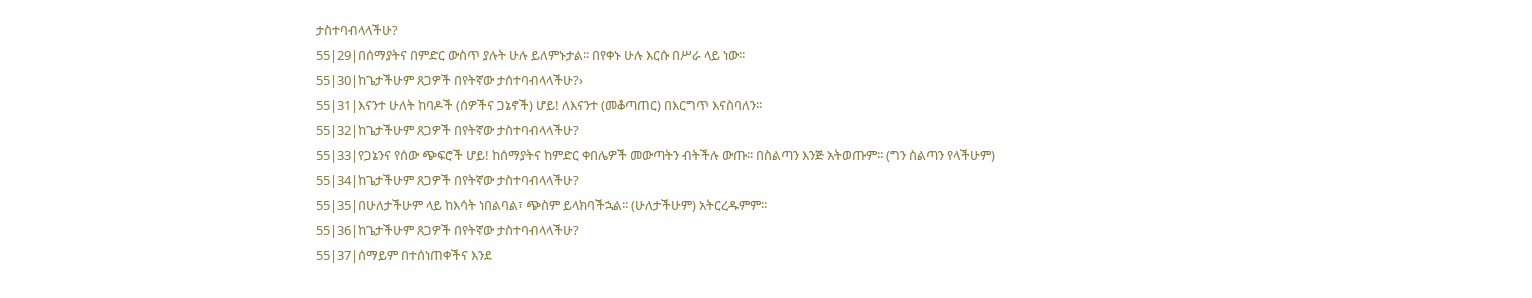ታስተባብላላችሁ?
55|29|በሰማያትና በምድር ውስጥ ያሉት ሁሉ ይለምኑታል፡፡ በየቀኑ ሁሉ እርሱ በሥራ ላይ ነው፡፡
55|30|ከጌታችሁም ጸጋዎች በየትኛው ታሰተባብላላችሁ?›
55|31|እናንተ ሁለት ከባዶች (ሰዎችና ጋኔኖች) ሆይ! ለእናንተ (መቆጣጠር) በእርግጥ እናስባለን፡፡
55|32|ከጌታችሁም ጸጋዎች በየትኛው ታስተባብላላችሁ?
55|33|የጋኔንና የሰው ጭፍሮች ሆይ! ከሰማያትና ከምድር ቀበሌዎች መውጣትን ብትችሉ ውጡ፡፡ በስልጣን እንጅ አትወጡም፡፡ (ግን ስልጣን የላችሁም)
55|34|ከጌታችሁም ጸጋዎች በየትኛው ታስተባብላላችሁ?
55|35|በሁለታችሁም ላይ ከእሳት ነበልባል፣ ጭስም ይላክባችኋል፡፡ (ሁለታችሁም) አትርረዱምም፡፡
55|36|ከጌታችሁም ጸጋዎች በየትኛው ታስተባብላላችሁ?
55|37|ሰማይም በተሰነጠቀችና እንደ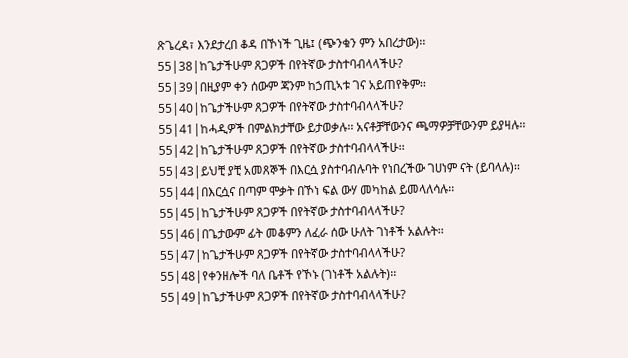ጽጌረዳ፣ እንደታረበ ቆዳ በኾነች ጊዜ፤ (ጭንቁን ምን አበረታው)፡፡
55|38|ከጌታችሁም ጸጋዎች በየትኛው ታስተባብላላችሁ?
55|39|በዚያም ቀን ሰውም ጃንም ከኃጢኣቱ ገና አይጠየቅም፡፡
55|40|ከጌታችሁም ጸጋዎች በየትኛው ታስተባብላላችሁ?
55|41|ከሓዲዎች በምልክታቸው ይታወቃሉ፡፡ አናቶቻቸውንና ጫማዎቻቸውንም ይያዛሉ፡፡
55|42|ከጌታችሁም ጸጋዎች በየትኛው ታስተባብላላችሁ፡፡
55|43|ይህቺ ያቺ አመጸኞች በእርሷ ያስተባብሉባት የነበረችው ገሀነም ናት (ይባላሉ)፡፡
55|44|በእርሷና በጣም ሞቃት በኾነ ፍል ውሃ መካከል ይመላለሳሉ፡፡
55|45|ከጌታችሁም ጸጋዎች በየትኛው ታስተባብላላችሁ?
55|46|በጌታውም ፊት መቆምን ለፈራ ሰው ሁለት ገነቶች አልሉት፡፡
55|47|ከጌታችሁም ጸጋዎች በየትኛው ታስተባብላላችሁ?
55|48|የቀንዘሎች ባለ ቤቶች የኾኑ (ገነቶች አልሉት)፡፡
55|49|ከጌታችሁም ጸጋዎች በየትኛው ታስተባብላላችሁ?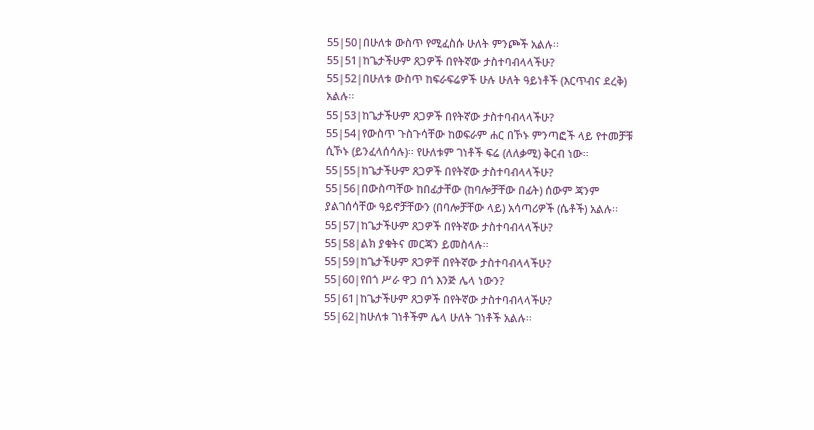55|50|በሁለቱ ውስጥ የሚፈስሱ ሁለት ምንጮች አልሉ፡፡
55|51|ከጌታችሁም ጸጋዎች በየትኛው ታስተባብላላችሁ?
55|52|በሁለቱ ውስጥ ከፍራፍሬዎች ሁሉ ሁለት ዓይነቶች (እርጥብና ደረቅ) አልሉ፡፡
55|53|ከጌታችሁም ጸጋዎች በየትኛው ታስተባብላላችሁ?
55|54|የውስጥ ጉስጉሳቸው ከወፍራም ሐር በኾኑ ምንጣፎች ላይ የተመቻቹ ሲኾኑ (ይንፈላሰሳሉ)፡፡ የሁለቱም ገነቶች ፍሬ (ለለቃሚ) ቅርብ ነው፡፡
55|55|ከጌታችሁም ጸጋዎች በየትኛው ታስተባብላላችሁ?
55|56|በውስጣቸው ከበፊታቸው (ከባሎቻቸው በፊት) ሰውም ጃንም ያልገሰሳቸው ዓይኖቻቸውን (በባሎቻቸው ላይ) አሳጣሪዎች (ሴቶች) አልሉ፡፡
55|57|ከጌታችሁም ጸጋዎች በየትኛው ታስተባብላላችሁ?
55|58|ልክ ያቁትና መርጃን ይመስላሉ፡፡
55|59|ከጌታችሁም ጸጋዎቸ በየትኛው ታስተባብላላችሁ?
55|60|የበጎ ሥራ ዋጋ በጎ እንጅ ሌላ ነውን?
55|61|ከጌታችሁም ጸጋዎች በየትኛው ታስተባብላላችሁ?
55|62|ከሁለቱ ገነቶችም ሌላ ሁለት ገነቶች አልሉ፡፡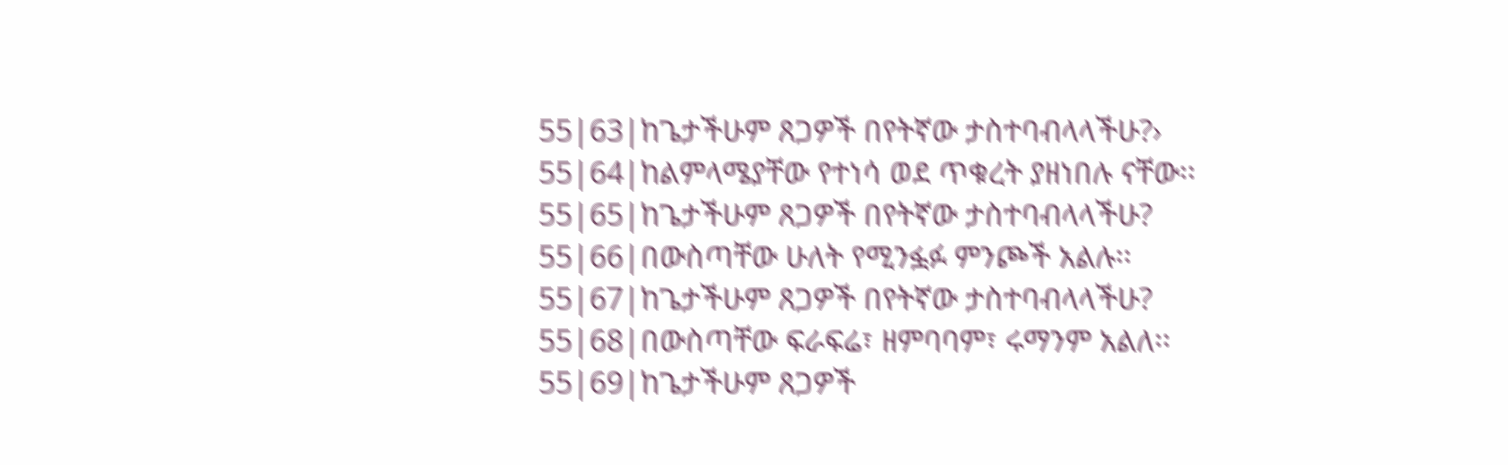55|63|ከጌታችሁም ጸጋዎች በየትኛው ታስተባብላላችሁ?›
55|64|ከልምላሜያቸው የተነሳ ወደ ጥቁረት ያዘነበሉ ናቸው፡፡
55|65|ከጌታችሁም ጸጋዎች በየትኛው ታስተባብላላችሁ?
55|66|በውስጣቸው ሁለት የሚንፏፉ ምንጮች አልሉ፡፡
55|67|ከጌታችሁም ጸጋዎች በየትኛው ታስተባብላላችሁ?
55|68|በውስጣቸው ፍራፍሬ፣ ዘምባባም፣ ሩማንም አልለ፡፡
55|69|ከጌታችሁም ጸጋዎች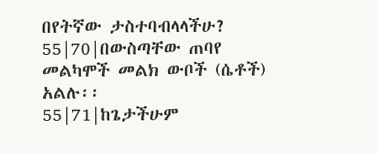በየትኛው ታስተባብላላችሁ?
55|70|በውስጣቸው ጠባየ መልካሞች መልክ ውቦች (ሴቶች) አልሉ፡፡
55|71|ከጌታችሁም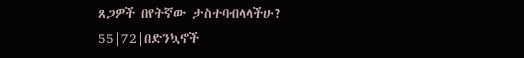ጸጋዎች በየትኛው ታስተባብላላችሁ?
55|72|በድንኳኖች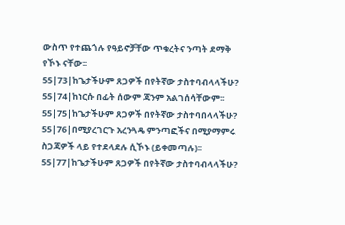ውስጥ የተጨጎሉ የዓይኖቻቸው ጥቁረትና ንጣት ደማቅ የኾኑ ናቸው፡፡
55|73|ከጌታችሁም ጸጋዎች በየትኛው ታስተባብላላችሁ?
55|74|ከነርሱ በፊት ሰውም ጃንም አልገሰሳቸውም፡፡
55|75|ከጌታችሁም ጸጋዎች በየትኛው ታስተባበላላችሁ?
55|76|በሚያረገርጉ አረንጓዴ ምንጣፎችና በሚያማምሩ ስጋጃዎች ላይ የተደላደሉ ሲኾኑ (ይቀመጣሉ)፡፡
55|77|ከጌታችሁም ጸጋዎች በየትኛው ታስተባብላላችሁ?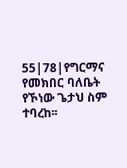55|78|የግርማና የመክበር ባለቤት የኾነው ጌታህ ስም ተባረከ፡፡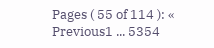Pages ( 55 of 114 ): « Previous1 ... 5354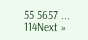55 5657 ... 114Next »